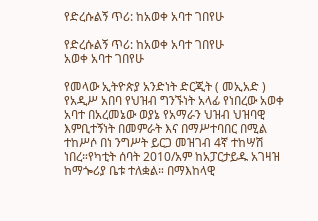የድረሱልኝ ጥሪ: ከአወቀ አባተ ገበየሁ

የድረሱልኝ ጥሪ: ከአወቀ አባተ ገበየሁ
አወቀ አባተ ገበየሁ

የመላው ኢትዮጵያ አንድነት ድርጂት ( መኢአድ ) የአዲሥ አበባ የህዝብ ግንኙነት አላፊ የነበረው አወቀ አባተ በአረመኔው ወያኔ የአማራን ህዝብ ህዝባዊ እምቢተኝነት በመምራት እና በማሥተባበር በሚል ተከሥሶ በነ ንግሥት ይርጋ መዝገብ 4ኛ ተከሣሽ ነበረ።የካቲት ሰባት 2010/አም ከአፓርታይዱ አገዛዝ ከማጐሪያ ቤቱ ተለቋል። በማእከላዊ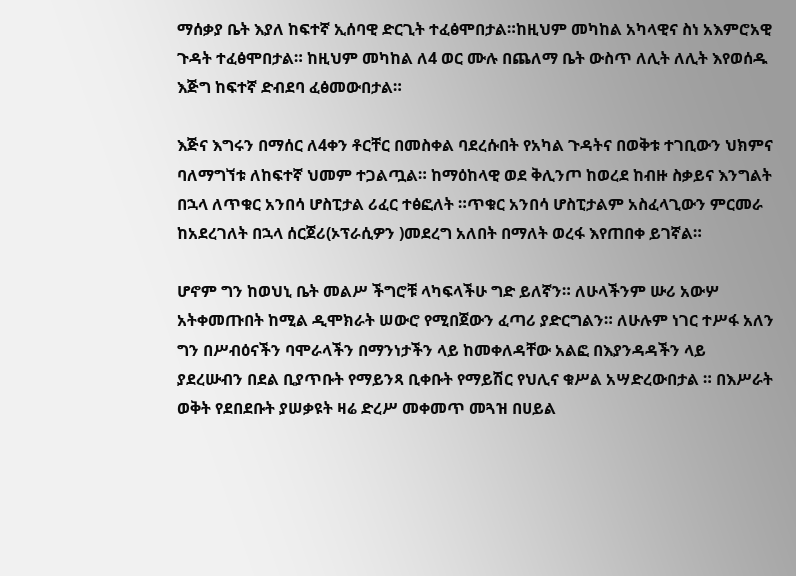ማሰቃያ ቤት እያለ ከፍተኛ ኢሰባዊ ድርጊት ተፈፅሞበታል።ከዚህም መካከል አካላዊና ስነ አእምሮአዊ ጉዳት ተፈፅሞበታል። ከዚህም መካከል ለ4 ወር ሙሉ በጨለማ ቤት ውስጥ ለሊት ለሊት እየወሰዱ እጅግ ከፍተኛ ድብደባ ፈፅመውበታል።

እጅና እግሩን በማሰር ለ4ቀን ቶርቸር በመስቀል ባደረሱበት የአካል ጉዳትና በወቅቱ ተገቢውን ህክምና ባለማግኘቱ ለከፍተኛ ህመም ተጋልጧል። ከማዕከላዊ ወደ ቅሊንጦ ከወረደ ከብዙ ስቃይና እንግልት በኋላ ለጥቁር አንበሳ ሆስፒታል ሪፈር ተፅፎለት ።ጥቁር አንበሳ ሆስፒታልም አስፈላጊውን ምርመራ ከአደረገለት በኋላ ሰርጀሪ(ኦፕራሲዎን )መደረግ አለበት በማለት ወረፋ እየጠበቀ ይገኛል።

ሆኖም ግን ከወህኒ ቤት መልሥ ችግሮቹ ላካፍላችሁ ግድ ይለኛን። ለሁላችንም ሡሪ አውሦ አትቀመጡበት ከሚል ዲሞክራት ሠውሮ የሚበጀውን ፈጣሪ ያድርግልን። ለሁሉም ነገር ተሥፋ አለን ግን በሥብዕናችን ባሞራላችን በማንነታችን ላይ ከመቀለዳቸው አልፎ በእያንዳዳችን ላይ ያደረሡብን በደል ቢያጥቡት የማይንጻ ቢቀቡት የማይሽር የህሊና ቁሥል አሣድረውበታል ። በእሥራት ወቅት የደበደቡት ያሠቃዩት ዛሬ ድረሥ መቀመጥ መጓዝ በሀይል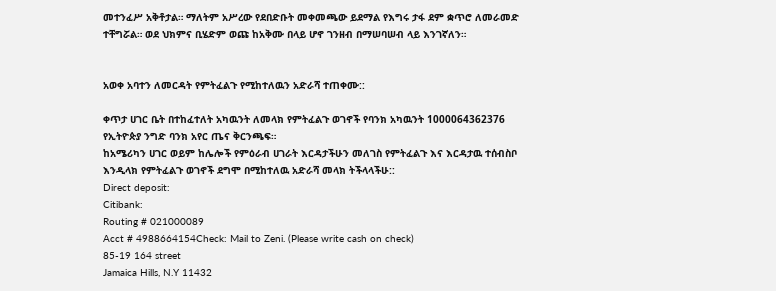መተንፈሥ አቅቶታል። ማለትም አሥረው የደበድቡት መቀመጫው ይደማል የእግሩ ታፋ ደም ቋጥሮ ለመራመድ ተቸግሯል። ወደ ህክምና ቢሄድም ወጩ ከአቅሙ በላይ ሆኖ ገንዘብ በማሠባሠብ ላይ እንገኛለን።


አወቀ አባተን ለመርዳት የምትፈልጉ የሚከተለዉን አድራሻ ተጠቀሙ::

ቀጥታ ሀገር ቤት በተከፈተለት አካዉንት ለመላክ የምትፈልጉ ወገኖች የባንክ አካዉንት 1000064362376 የኢትዮጵያ ንግድ ባንክ አየር ጤና ቅርንጫፍ።
ከአሜሪካን ሀገር ወይም ከሌሎች የምዕራብ ሀገራት እርዳታችሁን መለገስ የምትፈልጉ እና እርዳታዉ ተሰብስቦ እንዲላክ የምትፈልጉ ወገኖች ደግሞ በሚከተለዉ አድራሻ መላክ ትችላላችሁ::
Direct deposit:
Citibank:
Routing # 021000089
Acct # 4988664154Check: Mail to Zeni. (Please write cash on check)
85-19 164 street
Jamaica Hills, N.Y 11432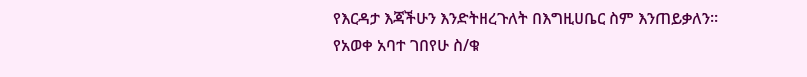የእርዳታ እጃችሁን እንድትዘረጉለት በእግዚሀቤር ስም እንጠይቃለን።
የአወቀ አባተ ገበየሁ ስ/ቁ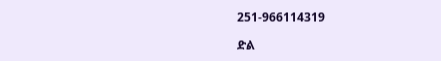251-966114319

ድል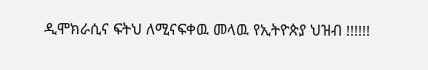ዲሞክራሲና ፍትህ ለሚናፍቀዉ መላዉ የኢትዮጵያ ህዝብ !!!!!!